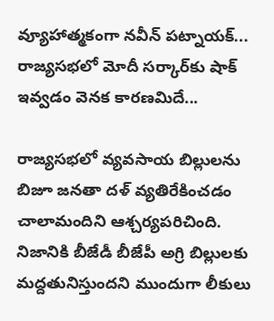వ్యూహాత్మకంగా నవీన్ పట్నాయక్... రాజ్యసభలో మోదీ సర్కార్‌కు షాక్ ఇవ్వడం వెనక కారణమిదే...

రాజ్యసభలో వ్యవసాయ బిల్లులను బిజూ జనతా దళ్ వ్యతిరేకించడం చాలామందిని ఆశ్చర్యపరిచింది. నిజానికి బీజేడీ బీజేపీ అగ్రి బిల్లులకు మద్దతునిస్తుందని ముందుగా లీకులు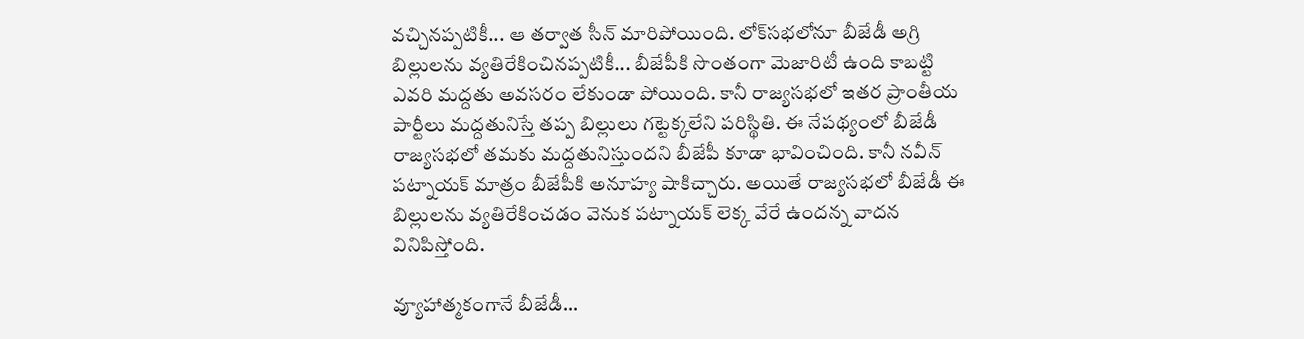వచ్చినప్పటికీ... ఆ తర్వాత సీన్ మారిపోయింది. లోక్‌సభలోనూ బీజేడీ అగ్రి బిల్లులను వ్యతిరేకించినప్పటికీ... బీజేపీకి సొంతంగా మెజారిటీ ఉంది కాబట్టి ఎవరి మద్దతు అవసరం లేకుండా పోయింది. కానీ రాజ్యసభలో ఇతర ప్రాంతీయ పార్టీలు మద్దతునిస్తే తప్ప బిల్లులు గట్టెక్కలేని పరిస్థితి. ఈ నేపథ్యంలో బీజేడీ రాజ్యసభలో తమకు మద్దతునిస్తుందని బీజేపీ కూడా భావించింది. కానీ నవీన్ పట్నాయక్ మాత్రం బీజేపీకి అనూహ్య షాకిచ్చారు. అయితే రాజ్యసభలో బీజేడీ ఈ బిల్లులను వ్యతిరేకించడం వెనుక పట్నాయక్ లెక్క వేరే ఉందన్న వాదన వినిపిస్తోంది.

వ్యూహాత్మకంగానే బీజేడీ...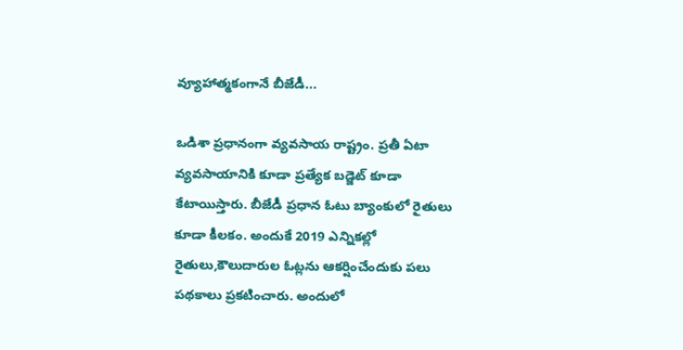వ్యూహాత్మకంగానే బీజేడీ...

ఒడిశా ప్రధానంగా వ్యవసాయ రాష్ట్రం. ప్రతీ ఏటా వ్యవసాయానికి కూడా ప్రత్యేక బడ్జెట్ కూడా కేటాయిస్తారు. బీజేడీ ప్రధాన ఓటు బ్యాంకులో రైతులు కూడా కీలకం. అందుకే 2019 ఎన్నికల్లో రైతులు,కౌలుదారుల ఓట్లను ఆకర్షించేందుకు పలు పథకాలు ప్రకటించారు. అందులో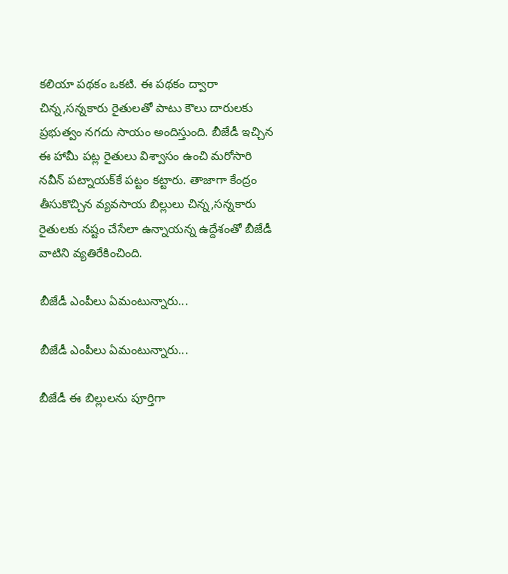కలియా పథకం ఒకటి. ఈ పథకం ద్వారా చిన్న,సన్నకారు రైతులతో పాటు కౌలు దారులకు ప్రభుత్వం నగదు సాయం అందిస్తుంది. బీజేడీ ఇచ్చిన ఈ హామీ పట్ల రైతులు విశ్వాసం ఉంచి మరోసారి నవీన్ పట్నాయక్‌కే పట్టం కట్టారు. తాజాగా కేంద్రం తీసుకొచ్చిన వ్యవసాయ బిల్లులు చిన్న,సన్నకారు రైతులకు నష్టం చేసేలా ఉన్నాయన్న ఉద్దేశంతో బీజేడీ వాటిని వ్యతిరేకించింది.

బీజేడీ ఎంపీలు ఏమంటున్నారు...

బీజేడీ ఎంపీలు ఏమంటున్నారు...

బీజేడీ ఈ బిల్లులను పూర్తిగా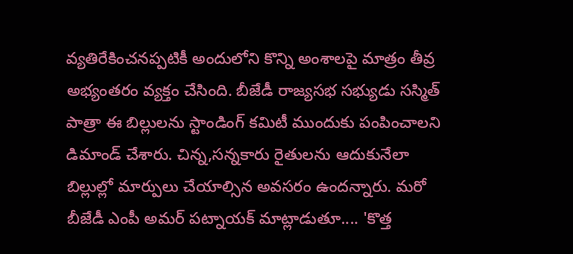వ్యతిరేకించనప్పటికీ అందులోని కొన్ని అంశాలపై మాత్రం తీవ్ర అభ్యంతరం వ్యక్తం చేసింది. బీజేడీ రాజ్యసభ సభ్యుడు సస్మిత్ పాత్రా ఈ బిల్లులను స్టాండింగ్ కమిటీ ముందుకు పంపించాలని డిమాండ్ చేశారు. చిన్న,సన్నకారు రైతులను ఆదుకునేలా బిల్లుల్లో మార్పులు చేయాల్సిన అవసరం ఉందన్నారు. మరో బీజేడీ ఎంపీ అమర్ పట్నాయక్ మాట్లాడుతూ.... 'కొత్త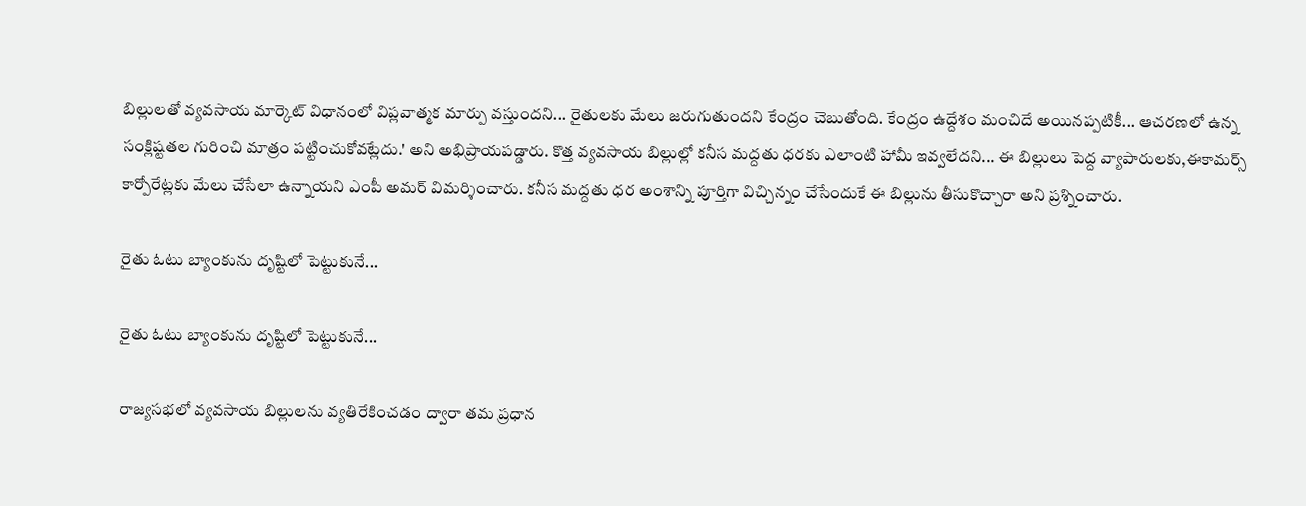బిల్లులతో వ్యవసాయ మార్కెట్ విధానంలో విప్లవాత్మక మార్పు వస్తుందని... రైతులకు మేలు జరుగుతుందని కేంద్రం చెబుతోంది. కేంద్రం ఉద్దేశం మంచిదే అయినప్పటికీ... ఆచరణలో ఉన్న సంక్లిష్టతల గురించి మాత్రం పట్టించుకోవట్లేదు.' అని అభిప్రాయపడ్డారు. కొత్త వ్యవసాయ బిల్లుల్లో కనీస మద్దతు ధరకు ఎలాంటి హామీ ఇవ్వలేదని... ఈ బిల్లులు పెద్ద వ్యాపారులకు,ఈకామర్స్ కార్పోరేట్లకు మేలు చేసేలా ఉన్నాయని ఎంపీ అమర్ విమర్శించారు. కనీస మద్దతు ధర అంశాన్ని పూర్తిగా విచ్చిన్నం చేసేందుకే ఈ బిల్లును తీసుకొచ్చారా అని ప్రశ్నించారు.

రైతు ఓటు బ్యాంకును దృష్టిలో పెట్టుకునే...

రైతు ఓటు బ్యాంకును దృష్టిలో పెట్టుకునే...

రాజ్యసభలో వ్యవసాయ బిల్లులను వ్యతిరేకించడం ద్వారా తమ ప్రధాన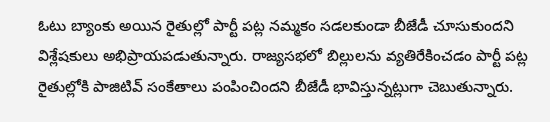ఓటు బ్యాంకు అయిన రైతుల్లో పార్టీ పట్ల నమ్మకం సడలకుండా బీజేడీ చూసుకుందని విశ్లేషకులు అభిప్రాయపడుతున్నారు. రాజ్యసభలో బిల్లులను వ్యతిరేకించడం పార్టీ పట్ల రైతుల్లోకి పాజిటివ్ సంకేతాలు పంపించిందని బీజేడీ భావిస్తున్నట్లుగా చెబుతున్నారు.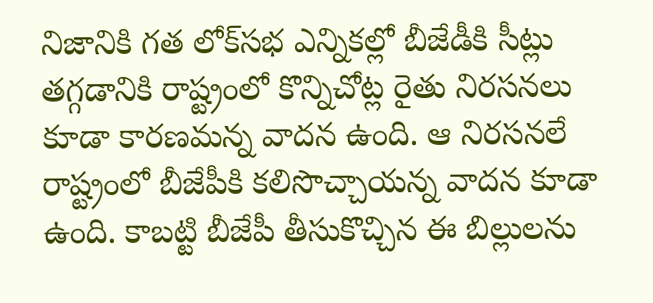నిజానికి గత లోక్‌సభ ఎన్నికల్లో బీజేడీకి సీట్లు తగ్గడానికి రాష్ట్రంలో కొన్నిచోట్ల రైతు నిరసనలు కూడా కారణమన్న వాదన ఉంది. ఆ నిరసనలే రాష్ట్రంలో బీజేపీకి కలిసొచ్చాయన్న వాదన కూడా ఉంది. కాబట్టి బీజేపీ తీసుకొచ్చిన ఈ బిల్లులను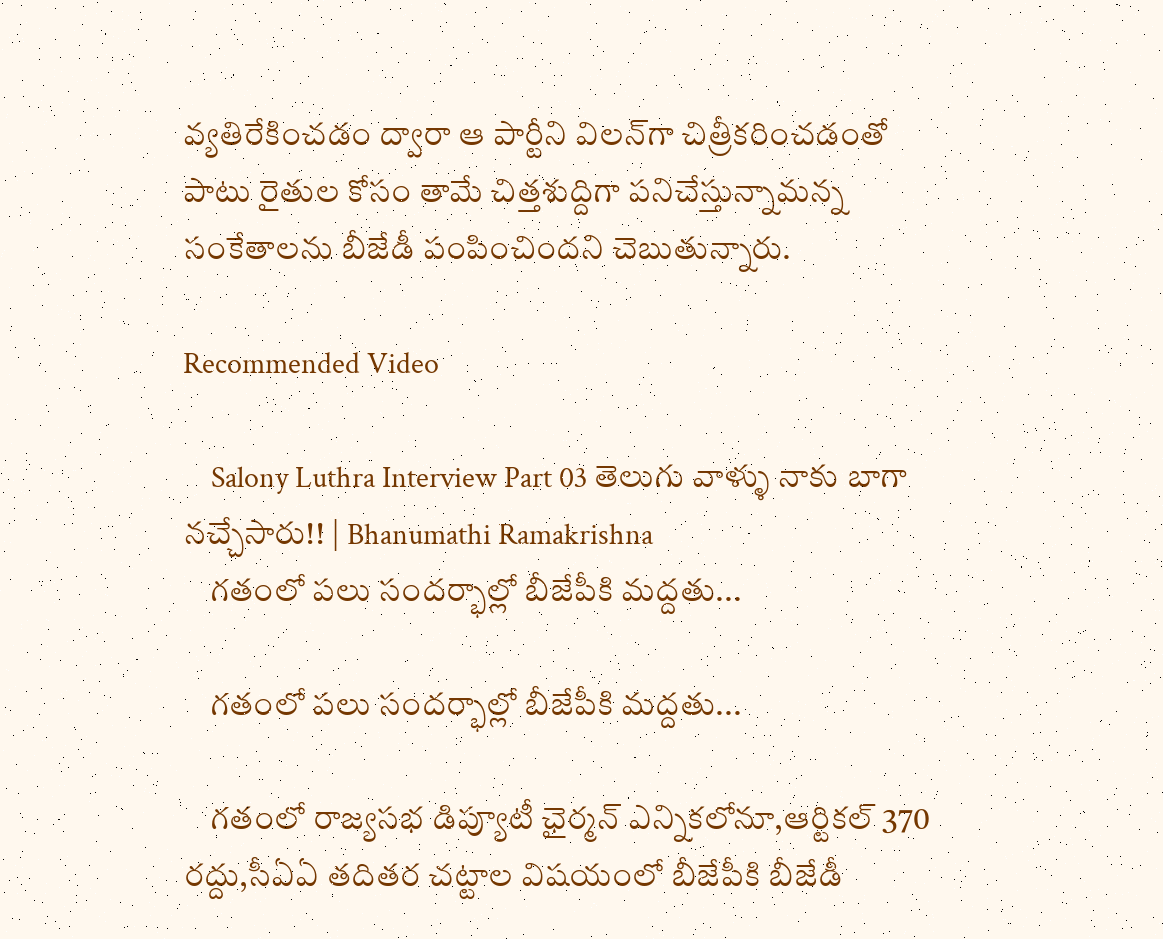వ్యతిరేకించడం ద్వారా ఆ పార్టీని విలన్‌గా చిత్రీకరించడంతో పాటు రైతుల కోసం తామే చిత్తశుద్దిగా పనిచేస్తున్నామన్న సంకేతాలను బీజేడీ పంపించిందని చెబుతున్నారు.

Recommended Video

    Salony Luthra Interview Part 03 తెలుగు వాళ్ళు నాకు బాగా నచ్చేసారు!! | Bhanumathi Ramakrishna
    గతంలో పలు సందర్భాల్లో బీజేపీకి మద్దతు...

    గతంలో పలు సందర్భాల్లో బీజేపీకి మద్దతు...

    గతంలో రాజ్యసభ డిప్యూటీ ఛైర్మన్ ఎన్నికలోనూ,ఆర్టికల్ 370 రద్దు,సీఏఏ తదితర చట్టాల విషయంలో బీజేపీకి బీజేడీ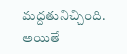మద్దతునిచ్చింది. అయితే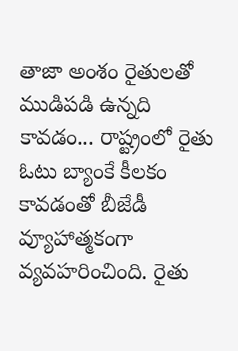తాజా అంశం రైతులతో ముడిపడి ఉన్నది కావడం... రాష్ట్రంలో రైతు ఓటు బ్యాంకే కీలకం కావడంతో బీజేడీ వ్యూహాత్మకంగా వ్యవహరించింది. రైతు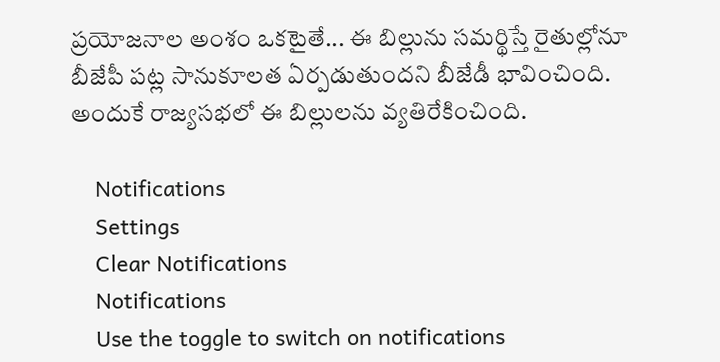ప్రయోజనాల అంశం ఒకటైతే... ఈ బిల్లును సమర్థిస్తే రైతుల్లోనూ బీజేపీ పట్ల సానుకూలత ఏర్పడుతుందని బీజేడీ భావించింది. అందుకే రాజ్యసభలో ఈ బిల్లులను వ్యతిరేకించింది.

    Notifications
    Settings
    Clear Notifications
    Notifications
    Use the toggle to switch on notifications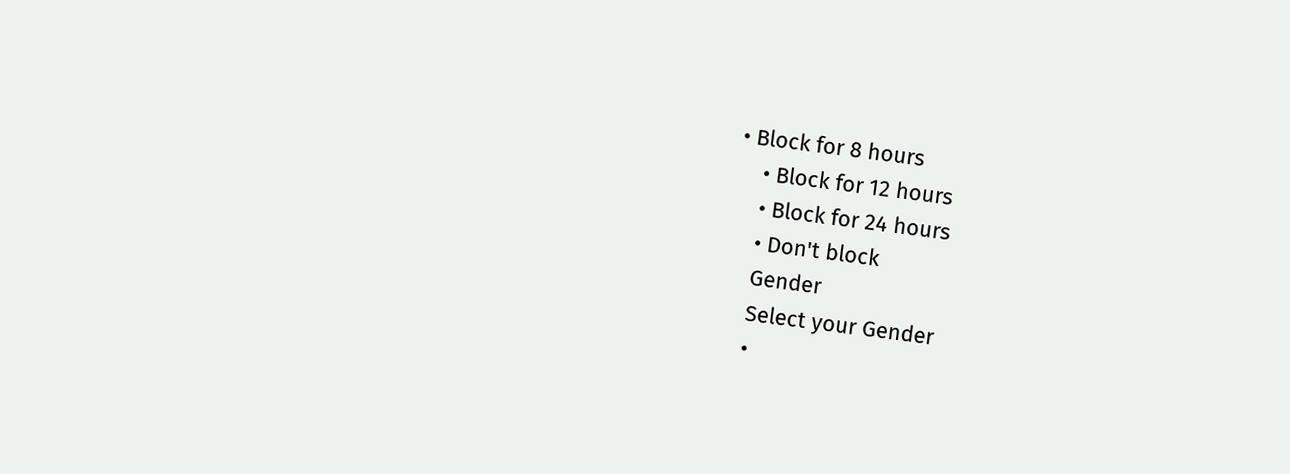• Block for 8 hours
    • Block for 12 hours
    • Block for 24 hours
    • Don't block
    Gender
    Select your Gender
    •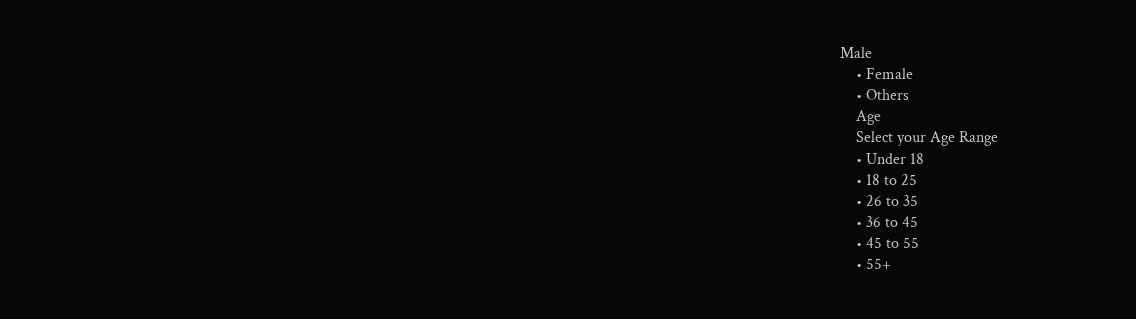Male
    • Female
    • Others
    Age
    Select your Age Range
    • Under 18
    • 18 to 25
    • 26 to 35
    • 36 to 45
    • 45 to 55
    • 55+